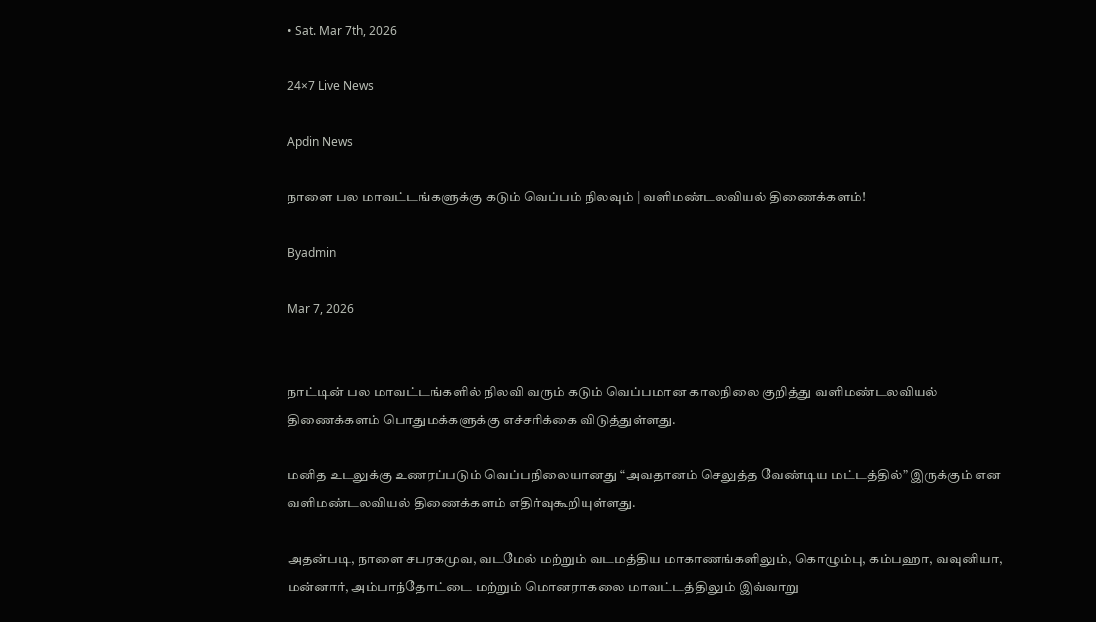• Sat. Mar 7th, 2026

24×7 Live News

Apdin News

நாளை பல மாவட்டங்களுக்கு கடும் வெப்பம் நிலவும் | வளிமண்டலவியல் திணைக்களம்!

Byadmin

Mar 7, 2026


நாட்டின் பல மாவட்டங்களில் நிலவி வரும் கடும் வெப்பமான காலநிலை குறித்து வளிமண்டலவியல் திணைக்களம் பொதுமக்களுக்கு எச்சரிக்கை விடுத்துள்ளது.

மனித உடலுக்கு உணரப்படும் வெப்பநிலையானது “அவதானம் செலுத்த வேண்டிய மட்டத்தில்” இருக்கும் என வளிமண்டலவியல் திணைக்களம் எதிர்வுகூறியுள்ளது.

அதன்படி, நாளை சபரகமுவ, வடமேல் மற்றும் வடமத்திய மாகாணங்களிலும், கொழும்பு, கம்பஹா, வவுனியா, மன்னார், அம்பாந்தோட்டை மற்றும் மொனராகலை மாவட்டத்திலும் இவ்வாறு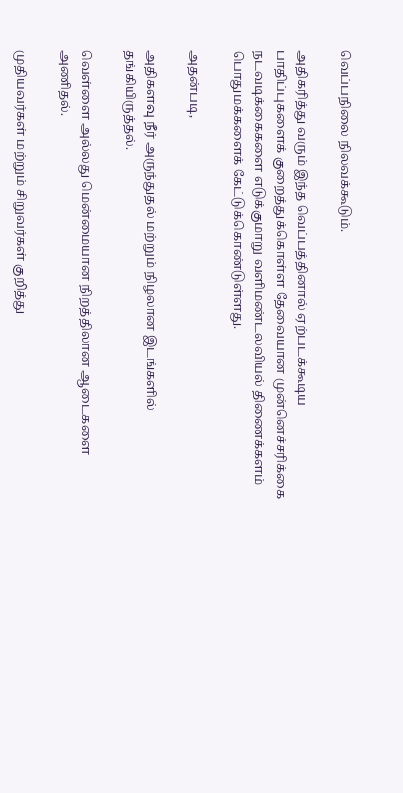வெப்பநிலை நிலவக்கூடும்.

அதிகரித்து வரும் இந்த வெப்பத்தினால் ஏற்படக்கூடிய பாதிப்புகளைக் குறைத்துக்கொள்ள தேவையான முன்னெச்சரிக்கை நடவடிக்கைகளை எடுக்குமாறு வளிமண்டலவியல் திணைக்களம் பொதுமக்களைக் கேட்டுக்கொண்டுள்ளது.

அதன்படி,

அதிகளவு நீர் அருந்துதல் மற்றும் நிழலான இடங்களில் தங்கியிருத்தல்.

வெள்ளை அல்லது மென்மையான நிறத்திலான ஆடைகளை அணிதல்.

முதியவர்கள் மற்றும் சிறுவர்கள் குறித்து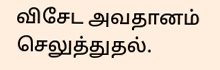விசேட அவதானம் செலுத்துதல்.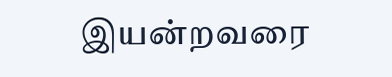இயன்றவரை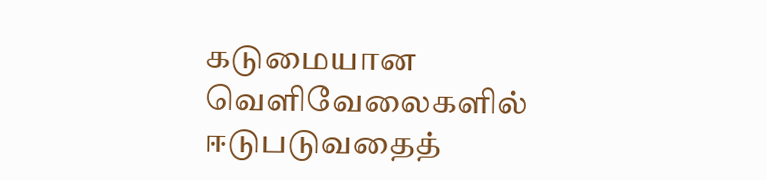கடுமையான வெளிவேலைகளில் ஈடுபடுவதைத்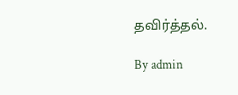தவிர்த்தல்.

By admin